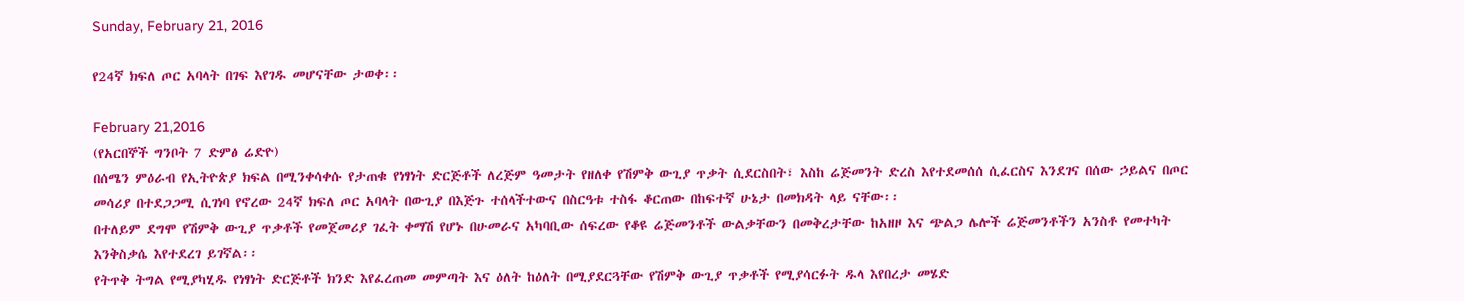Sunday, February 21, 2016

የ24ኛ ክፍለ ጦር አባላት በገፍ እየገዱ መሆናቸው ታወቀ፡፡

February 21,2016
(የአርበኞች ግንቦት 7 ድምፅ ሬድዮ)
በሰሜን ምዕራብ የኢትዮጵያ ክፍል በሚንቀሳቀሱ የታጠቁ የነፃነት ድርጅቶች ለረጅም ዓመታት የዘለቀ የሽምቅ ውጊያ ጥቃት ሲደርስበት፣ እስከ ሬጅመንት ድረስ እየተደመሰሰ ሲፈርስና እንደገና በሰው ኃይልና በጦር መሳሪያ በተደጋጋሚ ሲገነባ የኖረው 24ኛ ክፍለ ጦር አባላት በውጊያ በእጅጉ ተሰላችተውና በስርዓቱ ተስፋ ቆርጠው በከፍተኛ ሁኔታ በመክዳት ላይ ናቸው፡፡
በተለይም ደግሞ የሽምቅ ውጊያ ጥቃቶች የመጀመሪያ ገፈት ቀማሽ የሆኑ በሁመራና አካባቢው ሰፍረው የቆዩ ሬጅመንቶች ውልቃቸውን በመቅረታቸው ከአዘዞ እና ጭልጋ ሌሎች ሬጅመንቶችን አንስቶ የመተካት እንቅስቃሴ እየተደረገ ይገኛል፡፡
የትጥቅ ትግል የሚያካሂዱ የነፃነት ድርጅቶች ክንድ እየፈረጠመ መምጣት እና ዕለት ከዕለት በሚያደርጓቸው የሽምቅ ውጊያ ጥቃቶች የሚያሳርፉት ዱላ እየበረታ መሄድ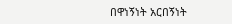በዋነኝነት አርበኝነት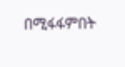በሚፋፋምበት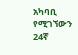አካባቢ የሚገኘውን 24ኛ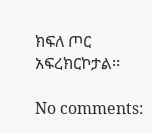ክፍለ ጦር አፍረክርኮታል፡፡

No comments: